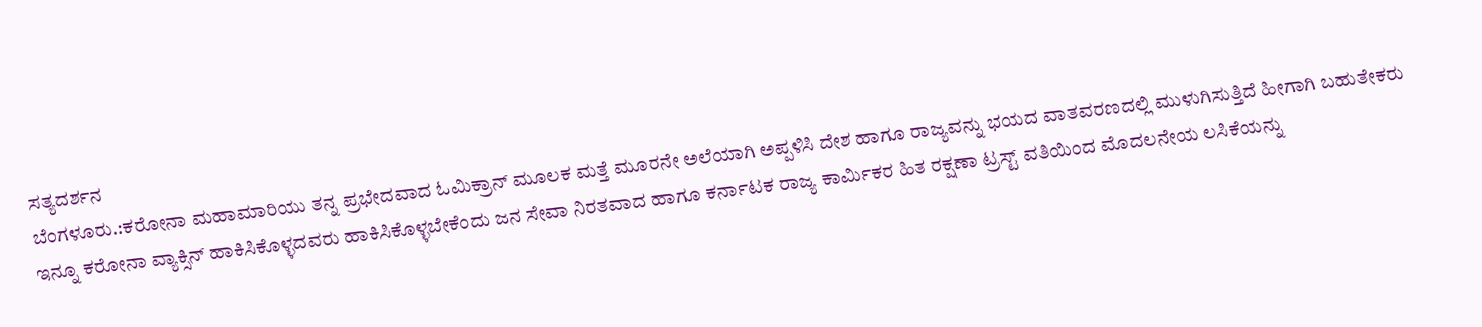ಸತ್ಯದರ್ಶನ
ಬೆಂಗಳೂರು.:ಕರೋನಾ ಮಹಾಮಾರಿಯು ತನ್ನ ಪ್ರಭೇದವಾದ ಓಮಿಕ್ರಾನ್ ಮೂಲಕ ಮತ್ತೆ ಮೂರನೇ ಅಲೆಯಾಗಿ ಅಪ್ಪಳಿಸಿ ದೇಶ ಹಾಗೂ ರಾಜ್ಯವನ್ನು ಭಯದ ವಾತವರಣದಲ್ಲಿ ಮುಳುಗಿಸುತ್ತಿದೆ ಹೀಗಾಗಿ ಬಹುತೇಕರು ಇನ್ನೂ ಕರೋನಾ ವ್ಯಾಕ್ಸಿನ್ ಹಾಕಿಸಿಕೊಳ್ಳದವರು ಹಾಕಿಸಿಕೊಳ್ಳಬೇಕೆಂದು ಜನ ಸೇವಾ ನಿರತವಾದ ಹಾಗೂ ಕರ್ನಾಟಕ ರಾಜ್ಯ ಕಾರ್ಮಿಕರ ಹಿತ ರಕ್ಷಣಾ ಟ್ರಸ್ಟ್ ವತಿಯಿಂದ ಮೊದಲನೇಯ ಲಸಿಕೆಯನ್ನು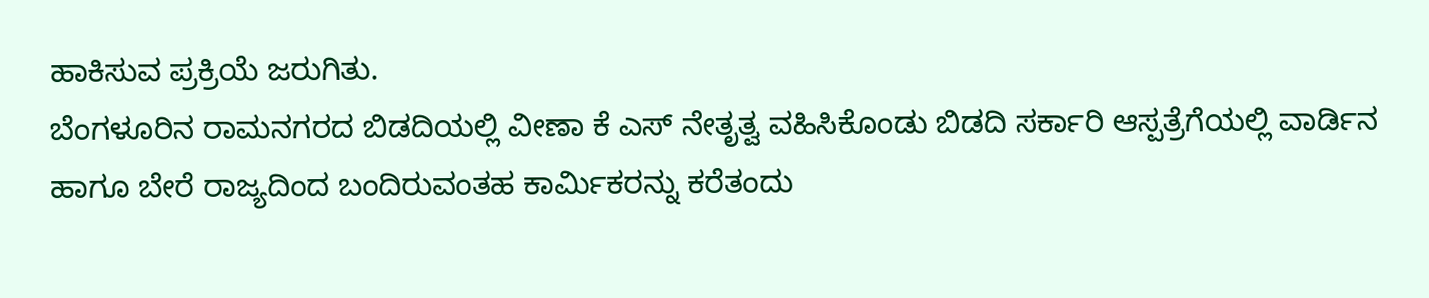ಹಾಕಿಸುವ ಪ್ರಕ್ರಿಯೆ ಜರುಗಿತು.
ಬೆಂಗಳೂರಿನ ರಾಮನಗರದ ಬಿಡದಿಯಲ್ಲಿ ವೀಣಾ ಕೆ ಎಸ್ ನೇತೃತ್ವ ವಹಿಸಿಕೊಂಡು ಬಿಡದಿ ಸರ್ಕಾರಿ ಆಸ್ಪತ್ರೆಗೆಯಲ್ಲಿ ವಾರ್ಡಿನ ಹಾಗೂ ಬೇರೆ ರಾಜ್ಯದಿಂದ ಬಂದಿರುವಂತಹ ಕಾರ್ಮಿಕರನ್ನು ಕರೆತಂದು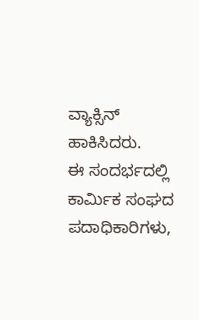ವ್ಯಾಕ್ಸಿನ್ ಹಾಕಿಸಿದರು.
ಈ ಸಂದರ್ಭದಲ್ಲಿ ಕಾರ್ಮಿಕ ಸಂಘದ ಪದಾಧಿಕಾರಿಗಳು,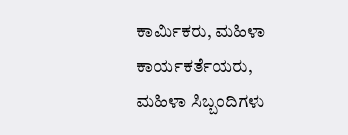ಕಾರ್ಮಿಕರು, ಮಹಿಳಾ ಕಾರ್ಯಕರ್ತೆಯರು, ಮಹಿಳಾ ಸಿಬ್ಬಂದಿಗಳು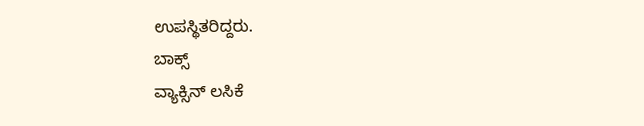ಉಪಸ್ಥಿತರಿದ್ದರು.
ಬಾಕ್ಸ್
ವ್ಯಾಕ್ಸಿನ್ ಲಸಿಕೆ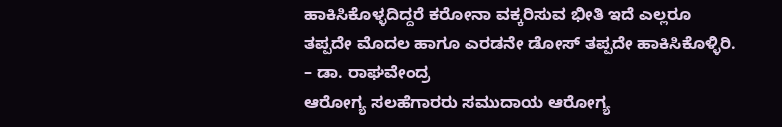ಹಾಕಿಸಿಕೊಳ್ಳದಿದ್ದರೆ ಕರೋನಾ ವಕ್ಕರಿಸುವ ಭೀತಿ ಇದೆ ಎಲ್ಲರೂ ತಪ್ಪದೇ ಮೊದಲ ಹಾಗೂ ಎರಡನೇ ಡೋಸ್ ತಪ್ಪದೇ ಹಾಕಿಸಿಕೊಳ್ಳಿರಿ.
– ಡಾ. ರಾಘವೇಂದ್ರ
ಆರೋಗ್ಯ ಸಲಹೆಗಾರರು ಸಮುದಾಯ ಆರೋಗ್ಯ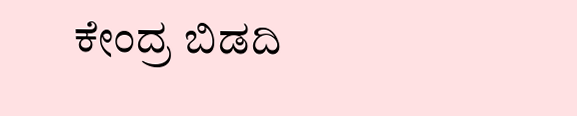ಕೇಂದ್ರ ಬಿಡದಿ